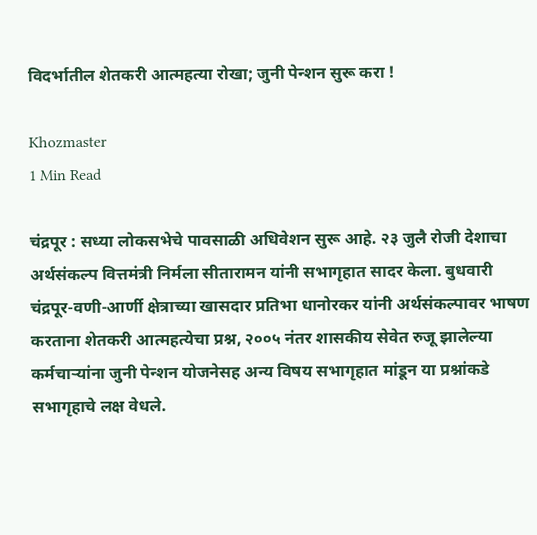विदर्भातील शेतकरी आत्महत्या रोखा; जुनी पेन्शन सुरू करा !

Khozmaster
1 Min Read

चंद्रपूर : सध्या लोकसभेचे पावसाळी अधिवेशन सुरू आहे. २३ जुलै रोजी देशाचा अर्थसंकल्प वित्तमंत्री निर्मला सीतारामन यांनी सभागृहात सादर केला. बुधवारी चंद्रपूर-वणी-आर्णी क्षेत्राच्या खासदार प्रतिभा धानोरकर यांनी अर्थसंकल्पावर भाषण करताना शेतकरी आत्महत्येचा प्रश्न, २००५ नंतर शासकीय सेवेत रुजू झालेल्या कर्मचाऱ्यांना जुनी पेन्शन योजनेसह अन्य विषय सभागृहात मांडून या प्रश्नांकडे सभागृहाचे लक्ष वेधले.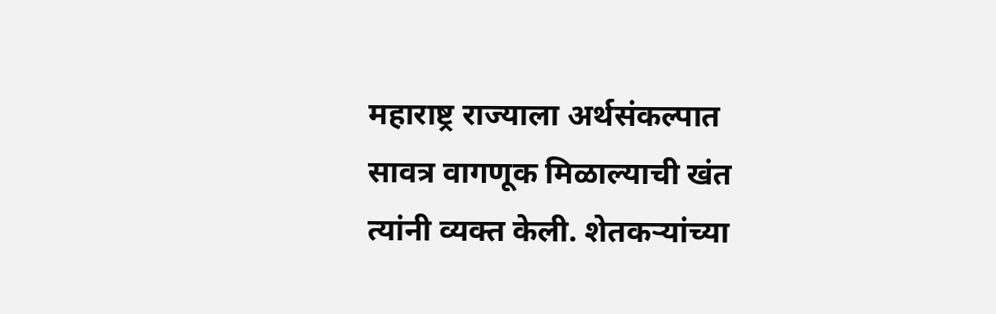महाराष्ट्र राज्याला अर्थसंकल्पात सावत्र वागणूक मिळाल्याची खंत त्यांनी व्यक्त केली. शेतकऱ्यांच्या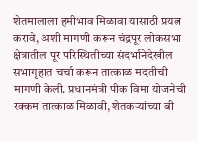शेतमालाला हमीभाव मिळावा यासाठी प्रयत्न करावे, अशी मागणी करून चंद्रपूर लोकसभा क्षेत्रातील पूर परिस्थितीच्या संदर्भानेदेखील सभागृहात चर्चा करून तात्काळ मदतीची मागणी केली. प्रधानमंत्री पीक विमा योजनेची रक्कम तात्काळ मिळावी, शेतकऱ्यांच्या बी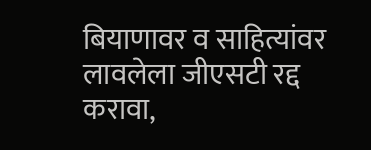बियाणावर व साहित्यांवर लावलेला जीएसटी रद्द करावा,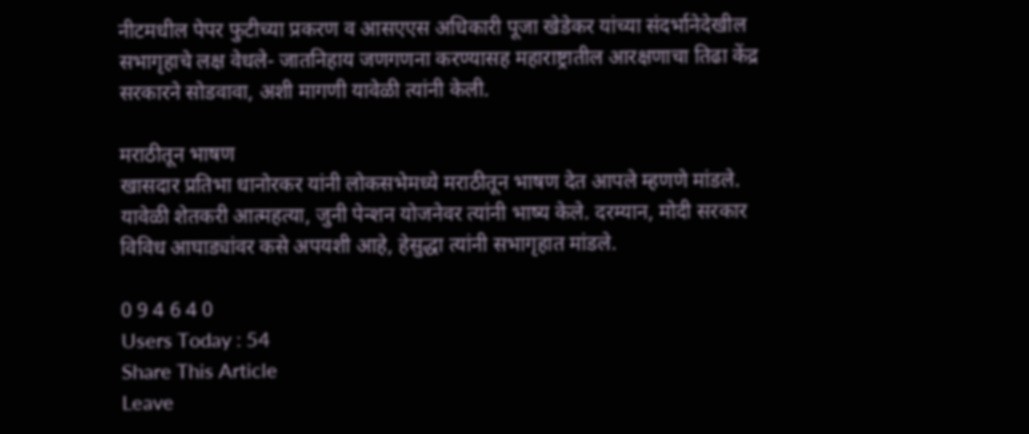नीटमधील पेपर फुटीच्या प्रकरण व आसएएस अधिकारी पूजा खेडेकर यांच्या संदर्भानेदेखील सभागृहाचे लक्ष वेधले- जातनिहाय जणगणना करण्यासह महाराष्ट्रातील आरक्षणाचा तिढा केंद्र सरकारने सोडवावा, अशी मागणी यावेळी त्यांनी केली.

मराठीतून भाषण
खासदार प्रतिभा धानोरकर यांनी लोकसभेमध्ये मराठीतून भाषण देत आपले म्हणणे मांडले. यावेळी शेतकरी आत्महत्या, जुनी पेन्शन योजनेवर त्यांनी भाष्य केले. दरम्यान, मोदी सरकार विविध आघाड्यांवर कसे अपयशी आहे, हेसुद्धा त्यांनी सभागृहात मांडले.

0 9 4 6 4 0
Users Today : 54
Share This Article
Leave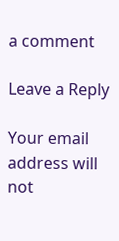a comment

Leave a Reply

Your email address will not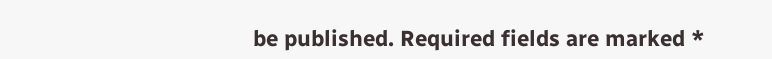be published. Required fields are marked *